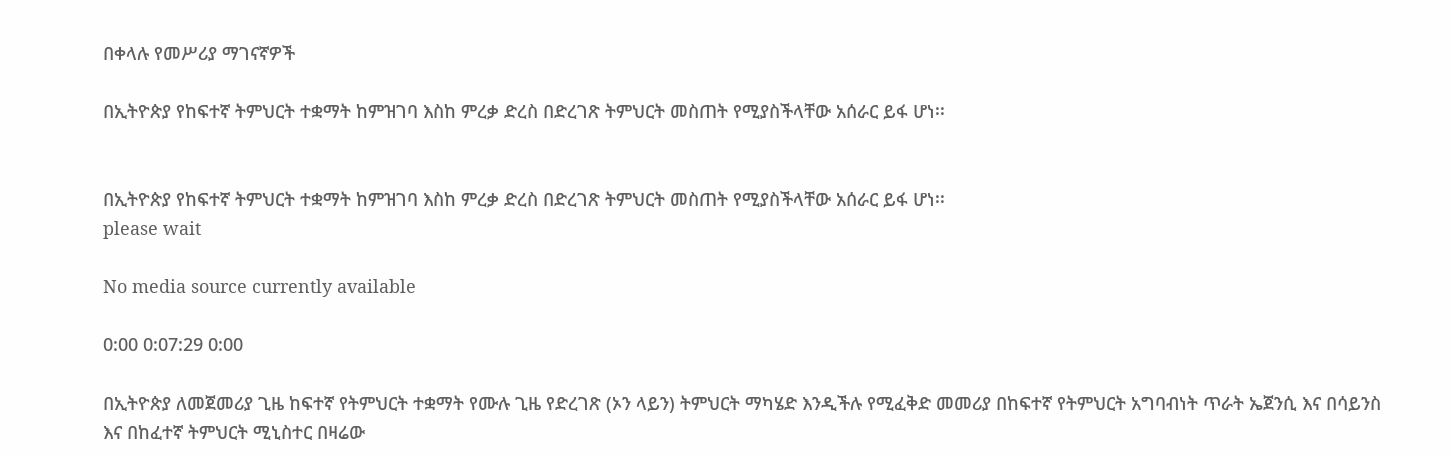በቀላሉ የመሥሪያ ማገናኛዎች

በኢትዮጵያ የከፍተኛ ትምህርት ተቋማት ከምዝገባ እስከ ምረቃ ድረስ በድረገጽ ትምህርት መስጠት የሚያስችላቸው አሰራር ይፋ ሆነ፡፡


በኢትዮጵያ የከፍተኛ ትምህርት ተቋማት ከምዝገባ እስከ ምረቃ ድረስ በድረገጽ ትምህርት መስጠት የሚያስችላቸው አሰራር ይፋ ሆነ፡፡
please wait

No media source currently available

0:00 0:07:29 0:00

በኢትዮጵያ ለመጀመሪያ ጊዜ ከፍተኛ የትምህርት ተቋማት የሙሉ ጊዜ የድረገጽ (ኦን ላይን) ትምህርት ማካሄድ እንዲችሉ የሚፈቅድ መመሪያ በከፍተኛ የትምህርት አግባብነት ጥራት ኤጀንሲ እና በሳይንስ እና በከፈተኛ ትምህርት ሚኒስተር በዛሬው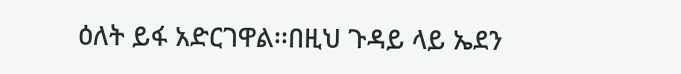ዕለት ይፋ አድርገዋል፡፡በዚህ ጉዳይ ላይ ኤደን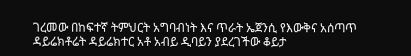ገረመው በከፍተኛ ትምህርት አግባብነት እና ጥራት ኤጀንሲ የእውቅና አሰጣጥ ዳይሬክቶሬት ዳይሬክተር አቶ አብይ ዲባይን ያደረገችው ቆይታ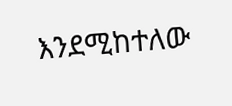እንደሚከተለው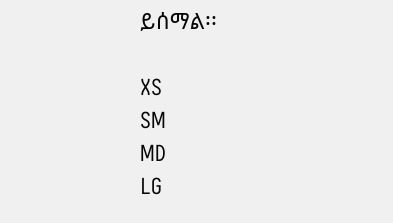ይሰማል፡፡

XS
SM
MD
LG